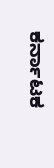ಕರ್ನಾಟಕ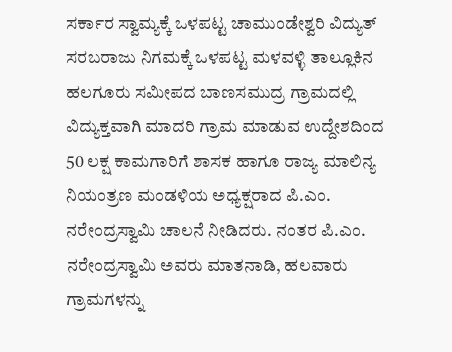ಸರ್ಕಾರ ಸ್ವಾಮ್ಯಕ್ಕೆ ಒಳಪಟ್ಟ ಚಾಮುಂಡೇಶ್ವರಿ ವಿದ್ಯುತ್ ಸರಬರಾಜು ನಿಗಮಕ್ಕೆ ಒಳಪಟ್ಟ ಮಳವಳ್ಳಿ ತಾಲ್ಲೂಕಿನ ಹಲಗೂರು ಸಮೀಪದ ಬಾಣಸಮುದ್ರ ಗ್ರಾಮದಲ್ಲಿ ವಿದ್ಯುಕ್ತವಾಗಿ ಮಾದರಿ ಗ್ರಾಮ ಮಾಡುವ ಉದ್ದೇಶದಿಂದ 50 ಲಕ್ಷ ಕಾಮಗಾರಿಗೆ ಶಾಸಕ ಹಾಗೂ ರಾಜ್ಯ ಮಾಲಿನ್ಯ ನಿಯಂತ್ರಣ ಮಂಡಳಿಯ ಅಧ್ಯಕ್ಷರಾದ ಪಿ.ಎಂ. ನರೇಂದ್ರಸ್ವಾಮಿ ಚಾಲನೆ ನೀಡಿದರು. ನಂತರ ಪಿ.ಎಂ. ನರೇಂದ್ರಸ್ವಾಮಿ ಅವರು ಮಾತನಾಡಿ, ಹಲವಾರು ಗ್ರಾಮಗಳನ್ನು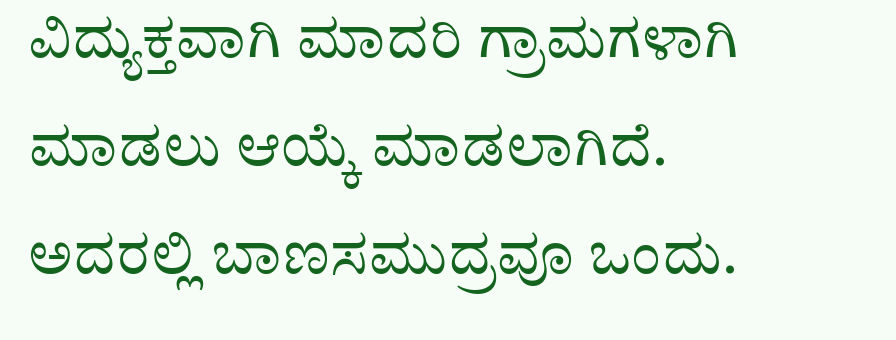ವಿದ್ಯುಕ್ತವಾಗಿ ಮಾದರಿ ಗ್ರಾಮಗಳಾಗಿ ಮಾಡಲು ಆಯ್ಕೆ ಮಾಡಲಾಗಿದೆ. ಅದರಲ್ಲಿ ಬಾಣಸಮುದ್ರವೂ ಒಂದು.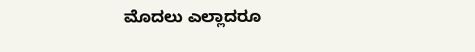ಮೊದಲು ಎಲ್ಲಾದರೂ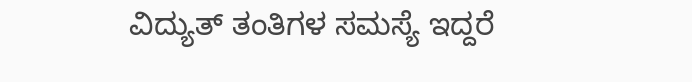ವಿದ್ಯುತ್ ತಂತಿಗಳ ಸಮಸ್ಯೆ ಇದ್ದರೆ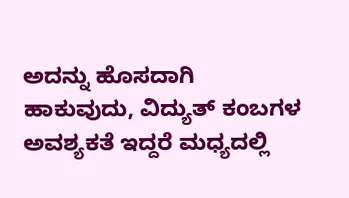ಅದನ್ನು ಹೊಸದಾಗಿ ಹಾಕುವುದು, ವಿದ್ಯುತ್ ಕಂಬಗಳ ಅವಶ್ಯಕತೆ ಇದ್ದರೆ ಮಧ್ಯದಲ್ಲಿ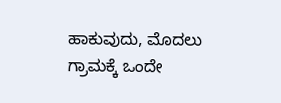ಹಾಕುವುದು, ಮೊದಲು ಗ್ರಾಮಕ್ಕೆ ಒಂದೇ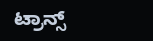ಟ್ರಾನ್ಸ್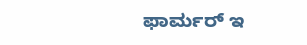ಫಾರ್ಮರ್ ಇ